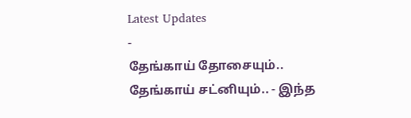Latest Updates
-
தேங்காய் தோசையும்.. தேங்காய் சட்னியும்.. - இந்த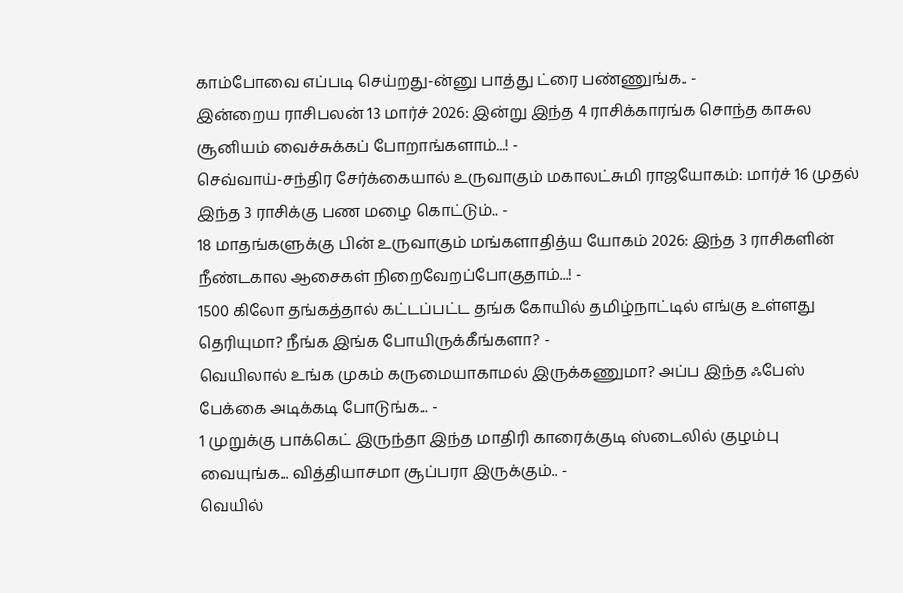காம்போவை எப்படி செய்றது-ன்னு பாத்து ட்ரை பண்ணுங்க.. -
இன்றைய ராசிபலன் 13 மார்ச் 2026: இன்று இந்த 4 ராசிக்காரங்க சொந்த காசுல சூனியம் வைச்சுக்கப் போறாங்களாம்...! -
செவ்வாய்-சந்திர சேர்க்கையால் உருவாகும் மகாலட்சுமி ராஜயோகம்: மார்ச் 16 முதல் இந்த 3 ராசிக்கு பண மழை கொட்டும்.. -
18 மாதங்களுக்கு பின் உருவாகும் மங்களாதித்ய யோகம் 2026: இந்த 3 ராசிகளின் நீண்டகால ஆசைகள் நிறைவேறப்போகுதாம்...! -
1500 கிலோ தங்கத்தால் கட்டப்பட்ட தங்க கோயில் தமிழ்நாட்டில் எங்கு உள்ளது தெரியுமா? நீங்க இங்க போயிருக்கீங்களா? -
வெயிலால் உங்க முகம் கருமையாகாமல் இருக்கணுமா? அப்ப இந்த ஃபேஸ் பேக்கை அடிக்கடி போடுங்க... -
1 முறுக்கு பாக்கெட் இருந்தா இந்த மாதிரி காரைக்குடி ஸ்டைலில் குழம்பு வையுங்க... வித்தியாசமா சூப்பரா இருக்கும்.. -
வெயில்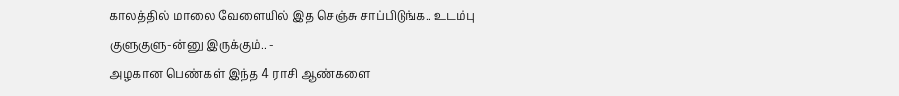காலத்தில் மாலை வேளையில் இத செஞ்சு சாப்பிடுங்க.. உடம்பு குளுகுளு-ன்னு இருக்கும்.. -
அழகான பெண்கள் இந்த 4 ராசி ஆண்களை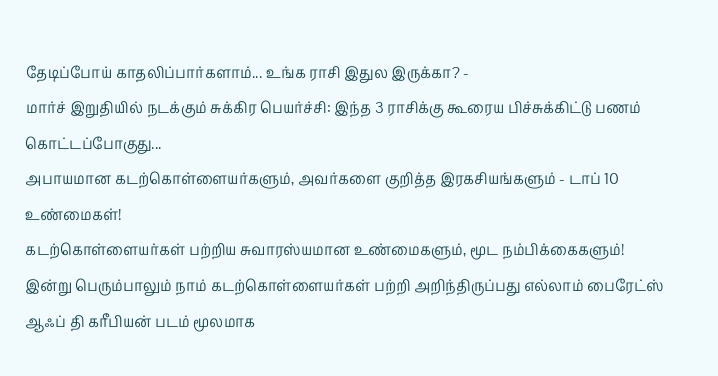தேடிப்போய் காதலிப்பார்களாம்... உங்க ராசி இதுல இருக்கா? -
மார்ச் இறுதியில் நடக்கும் சுக்கிர பெயர்ச்சி: இந்த 3 ராசிக்கு கூரைய பிச்சுக்கிட்டு பணம் கொட்டப்போகுது...
அபாயமான கடற்கொள்ளையர்களும், அவர்களை குறித்த இரகசியங்களும் - டாப் 10 உண்மைகள்!
கடற்கொள்ளையர்கள் பற்றிய சுவாரஸ்யமான உண்மைகளும், மூட நம்பிக்கைகளும்!
இன்று பெரும்பாலும் நாம் கடற்கொள்ளையர்கள் பற்றி அறிந்திருப்பது எல்லாம் பைரேட்ஸ் ஆஃப் தி கரீபியன் படம் மூலமாக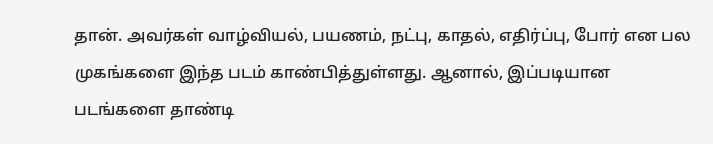தான். அவர்கள் வாழ்வியல், பயணம், நட்பு, காதல், எதிர்ப்பு, போர் என பல முகங்களை இந்த படம் காண்பித்துள்ளது. ஆனால், இப்படியான படங்களை தாண்டி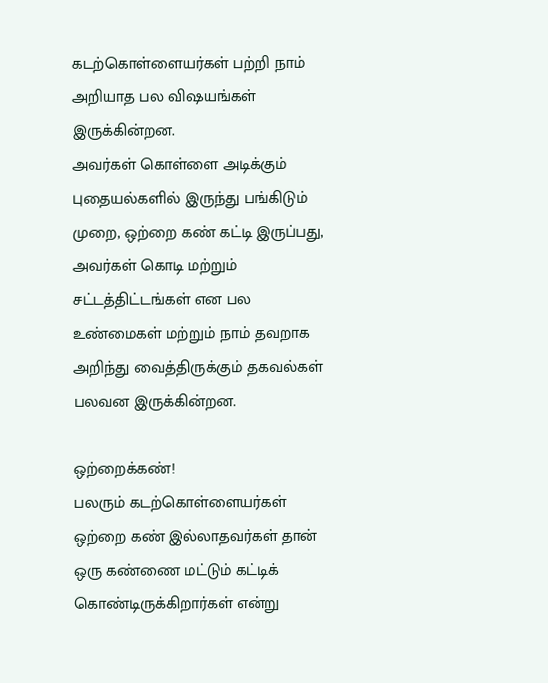கடற்கொள்ளையர்கள் பற்றி நாம் அறியாத பல விஷயங்கள் இருக்கின்றன.
அவர்கள் கொள்ளை அடிக்கும் புதையல்களில் இருந்து பங்கிடும் முறை, ஒற்றை கண் கட்டி இருப்பது, அவர்கள் கொடி மற்றும் சட்டத்திட்டங்கள் என பல உண்மைகள் மற்றும் நாம் தவறாக அறிந்து வைத்திருக்கும் தகவல்கள் பலவன இருக்கின்றன.

ஒற்றைக்கண்!
பலரும் கடற்கொள்ளையர்கள் ஒற்றை கண் இல்லாதவர்கள் தான் ஒரு கண்ணை மட்டும் கட்டிக் கொண்டிருக்கிறார்கள் என்று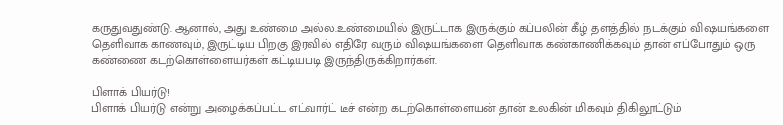கருதுவதுண்டு. ஆனால், அது உண்மை அல்ல.உண்மையில் இருட்டாக இருக்கும் கப்பலின் கீழ் தளத்தில் நடக்கும் விஷயங்களை தெளிவாக காணவும், இருட்டிய பிறகு இரவில் எதிரே வரும் விஷயங்களை தெளிவாக கண்காணிக்கவும் தான் எப்போதும் ஒரு கண்ணை கடற்கொள்ளையர்கள் கட்டியபடி இருந்திருக்கிறார்கள்.

பிளாக் பியர்டு!
பிளாக் பியர்டு என்று அழைக்கப்பட்ட எட்வார்ட் டீச் என்ற கடற்கொள்ளையன் தான் உலகின் மிகவும் திகிலூட்டும்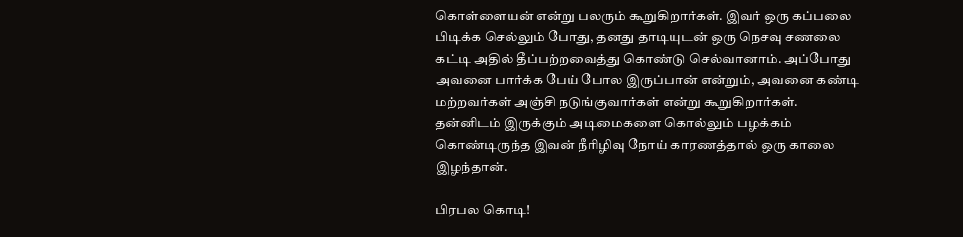கொள்ளையன் என்று பலரும் கூறுகிறார்கள். இவர் ஒரு கப்பலை பிடிக்க செல்லும் போது, தனது தாடியுடன் ஒரு நெசவு சணலை கட்டி அதில் தீப்பற்றவைத்து கொண்டு செல்வானாம். அப்போது அவனை பார்க்க பேய் போல இருப்பான் என்றும், அவனை கண்டி மற்றவர்கள் அஞ்சி நடுங்குவார்கள் என்று கூறுகிறார்கள்.
தன்னிடம் இருக்கும் அடிமைகளை கொல்லும் பழக்கம் கொண்டிருந்த இவன் நீரிழிவு நோய் காரணத்தால் ஒரு காலை இழந்தான்.

பிரபல கொடி!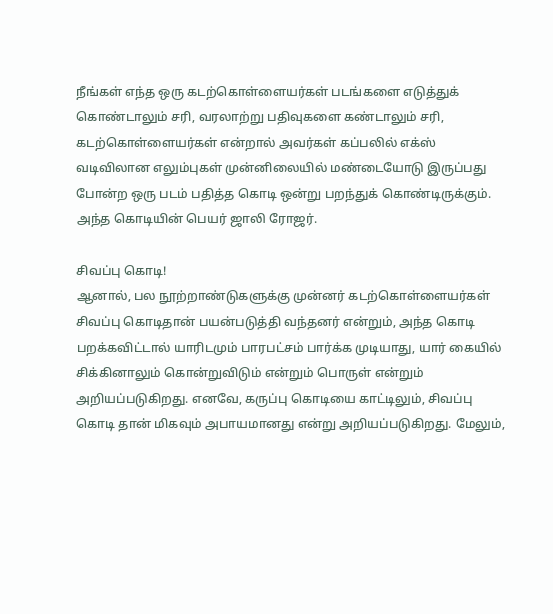நீங்கள் எந்த ஒரு கடற்கொள்ளையர்கள் படங்களை எடுத்துக் கொண்டாலும் சரி, வரலாற்று பதிவுகளை கண்டாலும் சரி, கடற்கொள்ளையர்கள் என்றால் அவர்கள் கப்பலில் எக்ஸ் வடிவிலான எலும்புகள் முன்னிலையில் மண்டையோடு இருப்பது போன்ற ஒரு படம் பதித்த கொடி ஒன்று பறந்துக் கொண்டிருக்கும். அந்த கொடியின் பெயர் ஜாலி ரோஜர்.

சிவப்பு கொடி!
ஆனால், பல நூற்றாண்டுகளுக்கு முன்னர் கடற்கொள்ளையர்கள் சிவப்பு கொடிதான் பயன்படுத்தி வந்தனர் என்றும், அந்த கொடி பறக்கவிட்டால் யாரிடமும் பாரபட்சம் பார்க்க முடியாது, யார் கையில் சிக்கினாலும் கொன்றுவிடும் என்றும் பொருள் என்றும் அறியப்படுகிறது. எனவே, கருப்பு கொடியை காட்டிலும், சிவப்பு கொடி தான் மிகவும் அபாயமானது என்று அறியப்படுகிறது. மேலும்,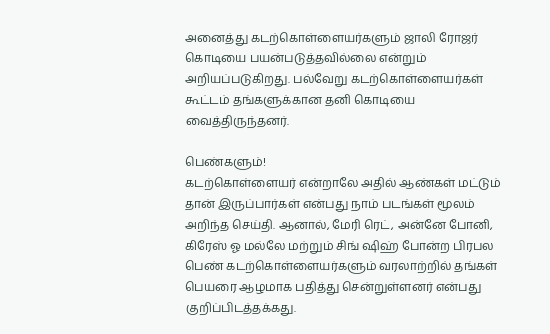அனைத்து கடற்கொள்ளையர்களும் ஜாலி ரோஜர் கொடியை பயன்படுத்தவில்லை என்றும் அறியப்படுகிறது. பல்வேறு கடற்கொள்ளையர்கள் கூட்டம் தங்களுக்கான தனி கொடியை வைத்திருந்தனர்.

பெண்களும்!
கடற்கொள்ளையர் என்றாலே அதில் ஆண்கள் மட்டும் தான் இருப்பார்கள் என்பது நாம் படங்கள் மூலம் அறிந்த செய்தி. ஆனால், மேரி ரெட், அன்னே போனி, கிரேஸ் ஓ மல்லே மற்றும் சிங் ஷிஹ் போன்ற பிரபல பெண் கடற்கொள்ளையர்களும் வரலாற்றில் தங்கள் பெயரை ஆழமாக பதித்து சென்றுள்ளனர் என்பது குறிப்பிடத்தக்கது.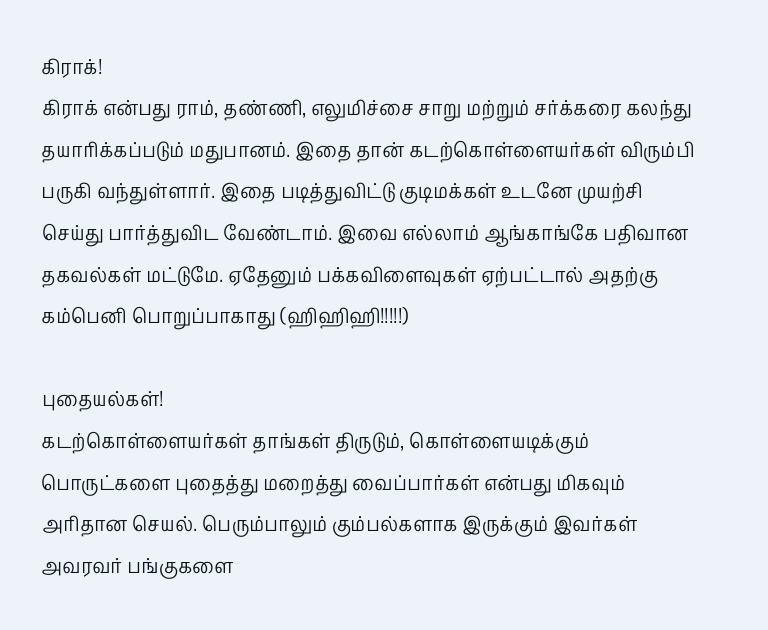கிராக்!
கிராக் என்பது ராம், தண்ணி, எலுமிச்சை சாறு மற்றும் சர்க்கரை கலந்து தயாரிக்கப்படும் மதுபானம். இதை தான் கடற்கொள்ளையர்கள் விரும்பி பருகி வந்துள்ளார். இதை படித்துவிட்டு குடிமக்கள் உடனே முயற்சி செய்து பார்த்துவிட வேண்டாம். இவை எல்லாம் ஆங்காங்கே பதிவான தகவல்கள் மட்டுமே. ஏதேனும் பக்கவிளைவுகள் ஏற்பட்டால் அதற்கு கம்பெனி பொறுப்பாகாது (ஹிஹிஹி!!!!!)

புதையல்கள்!
கடற்கொள்ளையர்கள் தாங்கள் திருடும், கொள்ளையடிக்கும் பொருட்களை புதைத்து மறைத்து வைப்பார்கள் என்பது மிகவும் அரிதான செயல். பெரும்பாலும் கும்பல்களாக இருக்கும் இவர்கள் அவரவர் பங்குகளை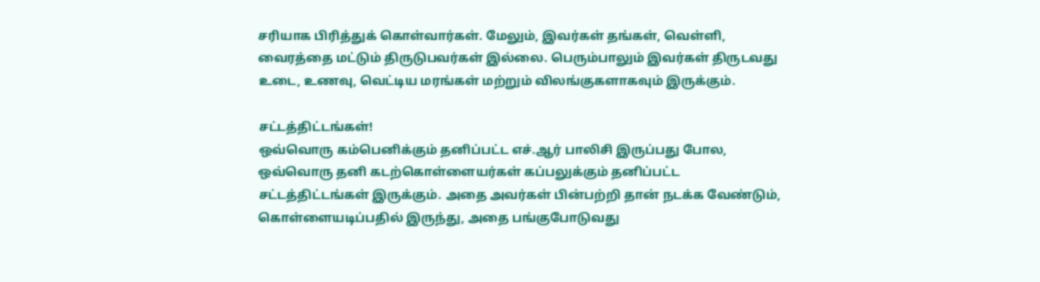சரியாக பிரித்துக் கொள்வார்கள். மேலும், இவர்கள் தங்கள், வெள்ளி, வைரத்தை மட்டும் திருடுபவர்கள் இல்லை. பெரும்பாலும் இவர்கள் திருடவது உடை, உணவு, வெட்டிய மரங்கள் மற்றும் விலங்குகளாகவும் இருக்கும்.

சட்டத்திட்டங்கள்!
ஒவ்வொரு கம்பெனிக்கும் தனிப்பட்ட எச்.ஆர் பாலிசி இருப்பது போல, ஒவ்வொரு தனி கடற்கொள்ளையர்கள் கப்பலுக்கும் தனிப்பட்ட சட்டத்திட்டங்கள் இருக்கும். அதை அவர்கள் பின்பற்றி தான் நடக்க வேண்டும், கொள்ளையடிப்பதில் இருந்து, அதை பங்குபோடுவது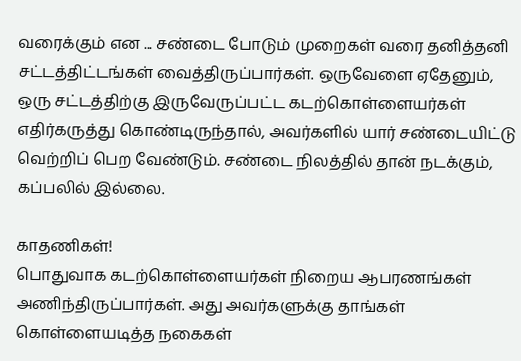வரைக்கும் என ... சண்டை போடும் முறைகள் வரை தனித்தனி சட்டத்திட்டங்கள் வைத்திருப்பார்கள். ஒருவேளை ஏதேனும், ஒரு சட்டத்திற்கு இருவேருப்பட்ட கடற்கொள்ளையர்கள் எதிர்கருத்து கொண்டிருந்தால், அவர்களில் யார் சண்டையிட்டு வெற்றிப் பெற வேண்டும். சண்டை நிலத்தில் தான் நடக்கும், கப்பலில் இல்லை.

காதணிகள்!
பொதுவாக கடற்கொள்ளையர்கள் நிறைய ஆபரணங்கள் அணிந்திருப்பார்கள். அது அவர்களுக்கு தாங்கள் கொள்ளையடித்த நகைகள்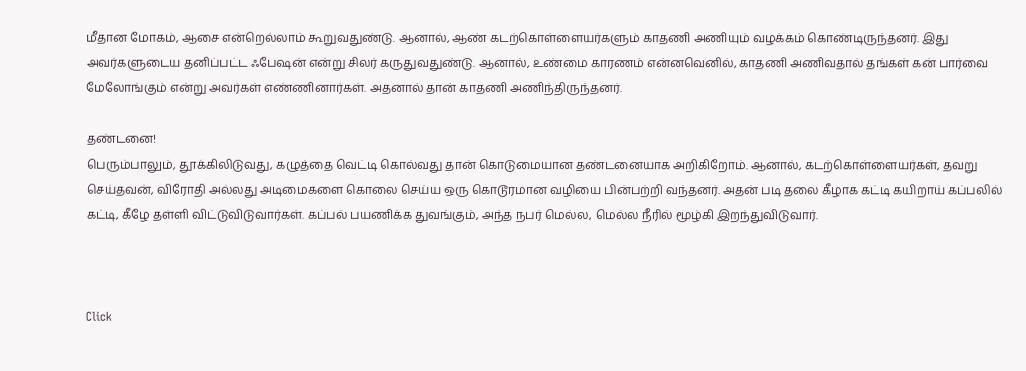மீதான மோகம், ஆசை என்றெல்லாம் கூறுவதுண்டு. ஆனால், ஆண் கடற்கொள்ளையர்களும் காதணி அணியும் வழக்கம் கொண்டிருந்தனர். இது அவர்களுடைய தனிப்பட்ட ஃபேஷன் என்று சிலர் கருதுவதுண்டு. ஆனால், உண்மை காரணம் என்னவெனில், காதணி அணிவதால் தங்கள் கன் பார்வை மேலோங்கும் என்று அவர்கள் எண்ணினார்கள். அதனால் தான் காதணி அணிந்திருந்தனர்.

தண்டனை!
பெரும்பாலும், தூக்கிலிடுவது, கழுத்தை வெட்டி கொல்வது தான் கொடுமையான தண்டனையாக அறிகிறோம். ஆனால், கடற்கொள்ளையர்கள், தவறு செய்தவன், விரோதி அல்லது அடிமைகளை கொலை செய்ய ஒரு கொடூரமான வழியை பின்பற்றி வந்தனர். அதன் படி தலை கீழாக கட்டி கயிறாய் கப்பலில் கட்டி, கீழே தள்ளி விட்டுவிடுவார்கள். கப்பல் பயணிக்க துவங்கும், அந்த நபர் மெல்ல, மெல்ல நீரில் மூழ்கி இறந்துவிடுவார்.



Click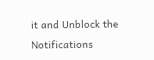it and Unblock the Notifications